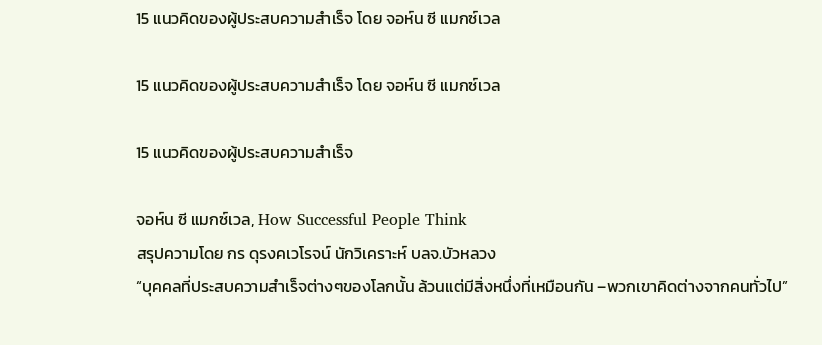15 แนวคิดของผู้ประสบความสำเร็จ โดย จอห์น ซี แมกซ์เวล

15 แนวคิดของผู้ประสบความสำเร็จ โดย จอห์น ซี แมกซ์เวล

15 แนวคิดของผู้ประสบความสำเร็จ

จอห์น ซี แมกซ์เวล, How Successful People Think
สรุปความโดย กร ดุรงคเวโรจน์ นักวิเคราะห์ บลจ.บัวหลวง
“บุคคลที่ประสบความสำเร็จต่างๆของโลกนั้น ล้วนแต่มีสิ่งหนึ่งที่เหมือนกัน –พวกเขาคิดต่างจากคนทั่วไป”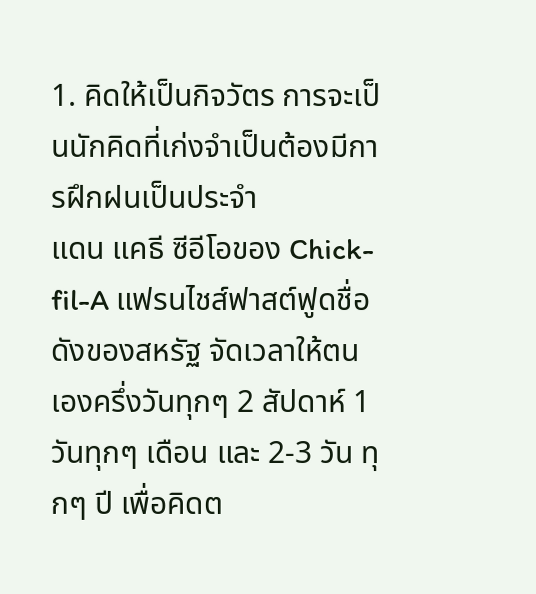1. คิดให้เป็นกิจวัตร การจะเป็นนักคิดที่เก่งจำเป็นต้องมีการฝึกฝนเป็นประจำ
แดน แคธี ซีอีโอของ Chick-fil-A แฟรนไชส์ฟาสต์ฟูดชื่อดังของสหรัฐ จัดเวลาให้ตนเองครึ่งวันทุกๆ 2 สัปดาห์ 1 วันทุกๆ เดือน และ 2-3 วัน ทุกๆ ปี เพื่อคิดต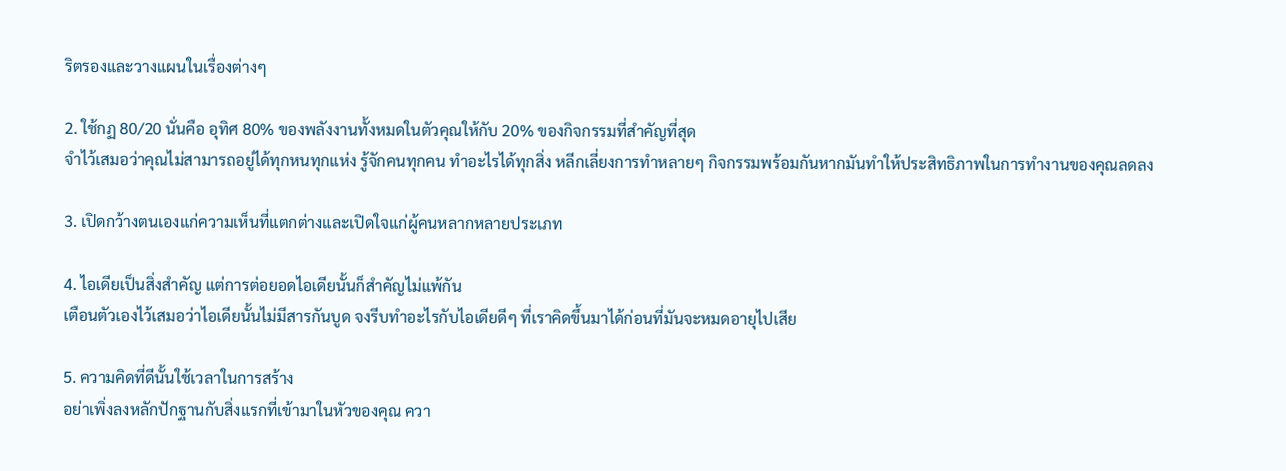ริตรองและวางแผนในเรื่องต่างๆ

2. ใช้กฏ 80/20 นั่นคือ อุทิศ 80% ของพลังงานทั้งหมดในตัวคุณให้กับ 20% ของกิจกรรมที่สำคัญที่สุด
จำไว้เสมอว่าคุณไม่สามารถอยู่ได้ทุกหนทุกแห่ง รู้จักคนทุกคน ทำอะไรได้ทุกสิ่ง หลีกเลี่ยงการทำหลายๆ กิจกรรมพร้อมกันหากมันทำให้ประสิทธิภาพในการทำงานของคุณลดลง

3. เปิดกว้างตนเองแก่ความเห็นที่แตกต่างและเปิดใจแก่ผู้คนหลากหลายประเภท

4. ไอเดียเป็นสิ่งสำคัญ แต่การต่อยอดไอเดียนั้นก็สำคัญไม่แพ้กัน
เตือนตัวเองไว้เสมอว่าไอเดียนั้นไม่มีสารกันบูด จงรีบทำอะไรกับไอเดียดีๆ ที่เราคิดขึ้นมาได้ก่อนที่มันจะหมดอายุไปเสีย

5. ความคิดที่ดีนั้นใช้เวลาในการสร้าง
อย่าเพิ่งลงหลักปักฐานกับสิ่งแรกที่เข้ามาในหัวของคุณ ควา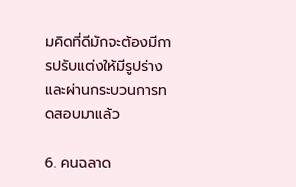มคิดที่ดีมักจะต้องมีการปรับแต่งให้มีรูปร่างและผ่านกระบวนการทดสอบมาแล้ว

6. คนฉลาด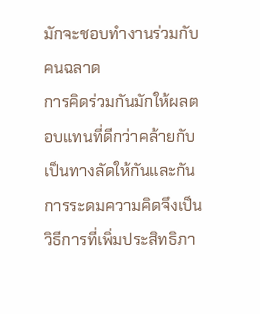มักจะชอบทำงานร่วมกับคนฉลาด
การคิดร่วมกันมักให้ผลตอบแทนที่ดีกว่าคล้ายกับเป็นทางลัดให้กันและกัน การระดมความคิดจึงเป็นวิธีการที่เพิ่มประสิทธิภา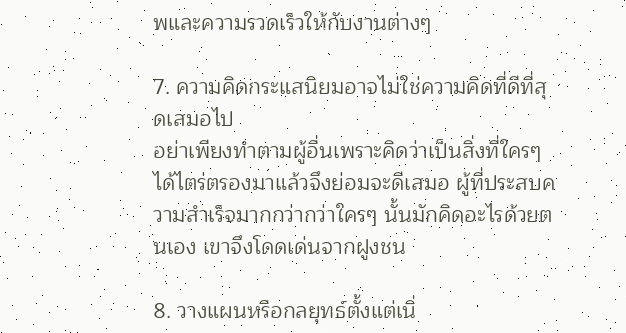พและความรวดเร็วให้กับงานต่างๆ

7. ความคิดกระแสนิยมอาจไม่ใช่ความคิดที่ดีที่สุดเสมอไป
อย่าเพียงทำตามผู้อื่นเพราะคิดว่าเป็นสิ่งที่ใครๆ ได้ไตร่ตรองมาแล้วจึงย่อมจะดีเสมอ ผู้ที่ประสบความสำเร็จมากกว่ากว่าใครๆ นั้นมักคิดอะไรด้วยตนเอง เขาจึงโดดเด่นจากฝูงชน

8. วางแผนหรือกลยุทธ์ตั้งแต่เนิ่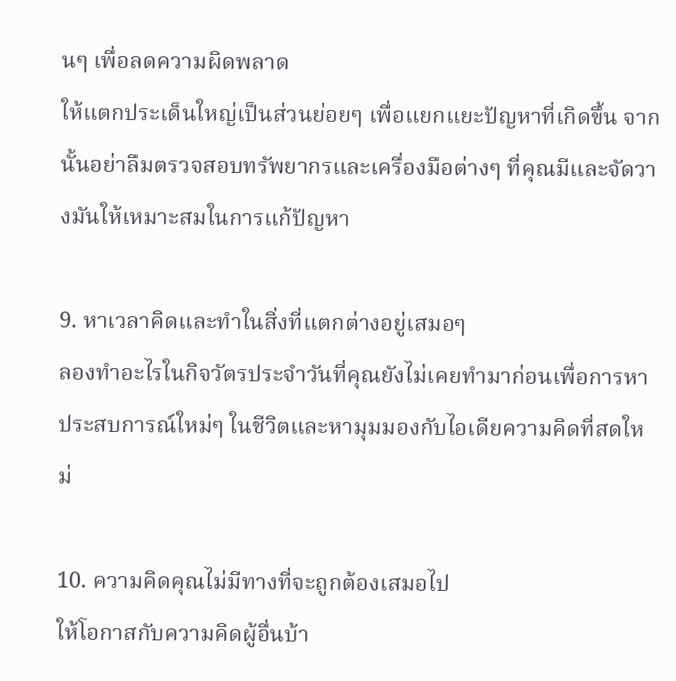นๆ เพื่อลดความผิดพลาด
ให้แตกประเด็นใหญ่เป็นส่วนย่อยๆ เพื่อแยกแยะปัญหาที่เกิดขึ้น จากนั้นอย่าลืมตรวจสอบทรัพยากรและเครื่องมือต่างๆ ที่คุณมีและจัดวางมันให้เหมาะสมในการแก้ปัญหา

9. หาเวลาคิดและทำในสิ่งที่แตกต่างอยู่เสมอๆ
ลองทำอะไรในกิจวัตรประจำวันที่คุณยังไม่เคยทำมาก่อนเพื่อการหาประสบการณ์ใหม่ๆ ในชีวิตและหามุมมองกับไอเดียความคิดที่สดใหม่

10. ความคิดคุณไม่มีทางที่จะถูกต้องเสมอไป
ให้โอกาสกับความคิดผู้อื่นบ้า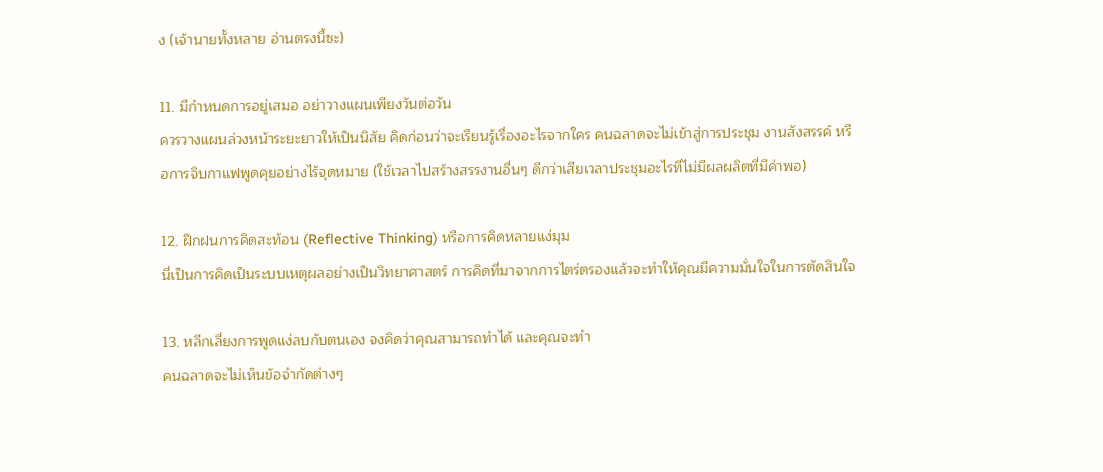ง (เจ้านายทั้งหลาย อ่านตรงนี้ซะ)

11. มีกำหนดการอยู่เสมอ อย่าวางแผนเพียงวันต่อวัน
ควรวางแผนล่วงหน้าระยะยาวให้เป็นนิสัย คิดก่อนว่าจะเรียนรู้เรื่องอะไรจากใคร คนฉลาดจะไม่เข้าสู่การประชุม งานสังสรรค์ หรือการจิบกาแฟพูดคุยอย่างไร้จุดหมาย (ใช้เวลาไปสร้างสรรงานอื่นๆ ดีกว่าเสียเวลาประชุมอะไรที่ไม่มีผลผลิตที่มีค่าพอ)

12. ฝึกฝนการคิดสะท้อน (Reflective Thinking) หรือการคิดหลายแง่มุม
นี่เป็นการคิดเป็นระบบเหตุผลอย่างเป็นวิทยาศาสตร์ การคิดที่มาจากการไตร่ตรองแล้วจะทำให้คุณมีความมั่นใจในการตัดสินใจ

13. หลีกเลี่ยงการพูดแง่ลบกับตนเอง จงคิดว่าคุณสามารถทำได้ และคุณจะทำ
คนฉลาดจะไม่เห็นข้อจำกัดต่างๆ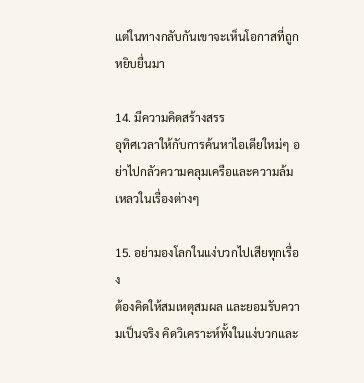แต่ในทางกลับกันเขาจะเห็นโอกาสที่ถูกหยิบยื่นมา

14. มีความคิดสร้างสรร
อุทิศเวลาให้กับการค้นหาไอเดียใหม่ๆ อย่าไปกลัวความคลุมเครือและความล้มเหลวในเรื่องต่างๆ

15. อย่ามองโลกในแง่บวกไปเสียทุกเรื่อง
ต้องคิดให้สมเหตุสมผล และยอมรับความเป็นจริง คิดวิเคราะห์ทั้งในแง่บวกและ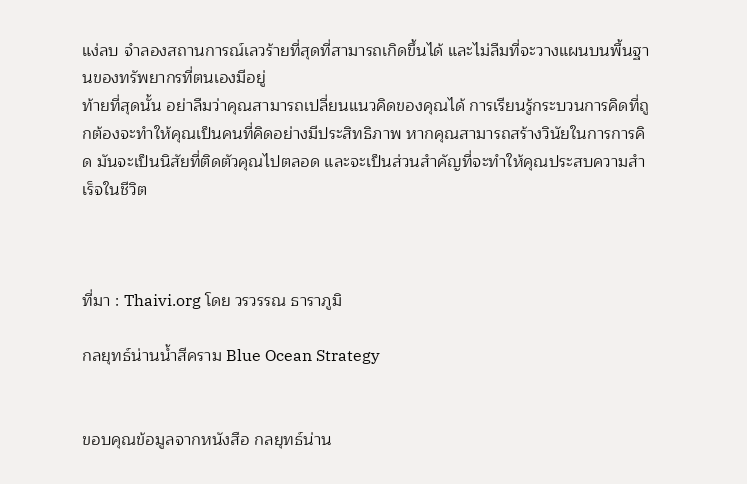แง่ลบ จำลองสถานการณ์เลวร้ายที่สุดที่สามารถเกิดขึ้นได้ และไม่ลืมที่จะวางแผนบนพื้นฐานของทรัพยากรที่ตนเองมีอยู่
ท้ายที่สุดนั้น อย่าลืมว่าคุณสามารถเปลี่ยนแนวคิดของคุณได้ การเรียนรู้กระบวนการคิดที่ถูกต้องจะทำให้คุณเป็นคนที่คิดอย่างมีประสิทธิภาพ หากคุณสามารถสร้างวินัยในการการคิด มันจะเป็นนิสัยที่ติดตัวคุณไปตลอด และจะเป็นส่วนสำคัญที่จะทำให้คุณประสบความสำเร็จในชีวิต



ที่มา : Thaivi.org โดย วรวรรณ ธาราภูมิ

กลยุทธ์น่านน้ำสีคราม Blue Ocean Strategy


ขอบคุณข้อมูลจากหนังสือ กลยุทธ์น่าน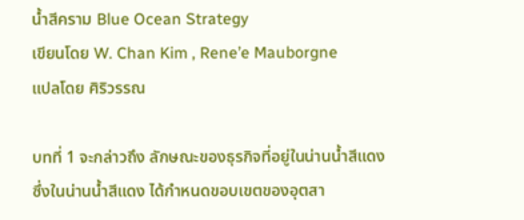น้ำสีคราม Blue Ocean Strategy
เขียนโดย W. Chan Kim , Rene’e Mauborgne
แปลโดย ศิริวรรณ

บทที่ 1 จะกล่าวถึง ลักษณะของธุรกิจที่อยู่ในน่านน้ำสีแดง ซึ่งในน่านน้ำสีแดง ได้กำหนดขอบเขตของอุตสา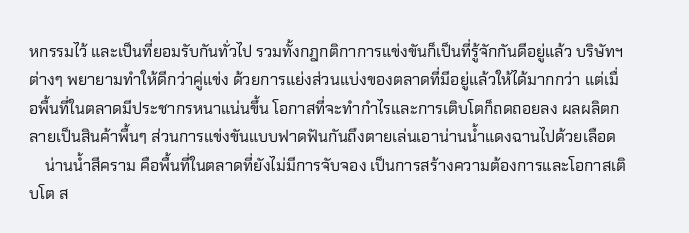หกรรมไว้ และเป็นที่ยอมรับกันทั่วไป รวมทั้งกฎกติกาการแข่งขันก็เป็นที่รู้จักกันดีอยู่แล้ว บริษัทฯต่างๆ พยายามทำให้ดีกว่าคู่แข่ง ด้วยการแย่งส่วนแบ่งของตลาดที่มีอยู่แล้วให้ได้มากกว่า แต่เมื่อพื้นที่ในตลาดมีประชากรหนาแน่นขึ้น โอกาสที่จะทำกำไรและการเติบโตก็ถดถอยลง ผลผลิตกลายเป็นสินค้าพื้นๆ ส่วนการแข่งขันแบบฟาดฟันกันถึงตายเล่นเอาน่านน้ำแดงฉานไปด้วยเลือด
    น่านน้ำสีคราม คือพื้นที่ในตลาดที่ยังไม่มีการจับจอง เป็นการสร้างความต้องการและโอกาสเติบโต ส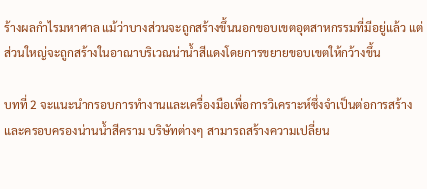ร้างผลกำไรมหาศาล แม้ว่าบางส่วนจะถูกสร้างขึ้นนอกขอบเขตอุตสาหกรรมที่มีอยู่แล้ว แต่ส่วนใหญ่จะถูกสร้างในอาณาบริเวณน่าน้ำสีแดงโดยการขยายขอบเขตให้กว้างขึ้น

บทที่ 2 จะแนะนำกรอบการทำงานและเครื่องมือเพื่อการวิเคราะห์ซึ่งจำเป็นต่อการสร้างและครอบครองน่านน้ำสีคราม บริษัทต่างๆ สามารถสร้างความเปลี่ยน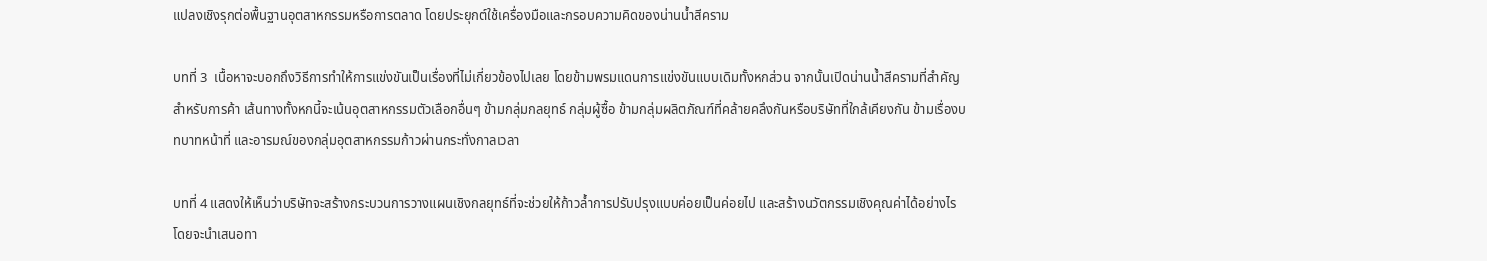แปลงเชิงรุกต่อพื้นฐานอุตสาหกรรมหรือการตลาด โดยประยุกต์ใช้เครื่องมือและกรอบความคิดของน่านน้ำสีคราม

บทที่ 3  เนื้อหาจะบอกถึงวิธีการทำให้การแข่งขันเป็นเรื่องที่ไม่เกี่ยวข้องไปเลย โดยข้ามพรมแดนการแข่งขันแบบเดิมทั้งหกส่วน จากนั้นเปิดน่านน้ำสีครามที่สำคัญสำหรับการค้า เส้นทางทั้งหกนี้จะเน้นอุตสาหกรรมตัวเลือกอื่นๆ ข้ามกลุ่มกลยุทธ์ กลุ่มผู้ซื้อ ข้ามกลุ่มผลิตภัณฑ์ที่คล้ายคลึงกันหรือบริษัทที่ใกล้เคียงกัน ข้ามเรื่องบทบาทหน้าที่ และอารมณ์ของกลุ่มอุตสาหกรรมก้าวผ่านกระทั่งกาลเวลา

บทที่ 4 แสดงให้เห็นว่าบริษัทจะสร้างกระบวนการวางแผนเชิงกลยุทธ์ที่จะช่วยให้ก้าวล้ำการปรับปรุงแบบค่อยเป็นค่อยไป และสร้างนวัตกรรมเชิงคุณค่าได้อย่างไร โดยจะนำเสนอทา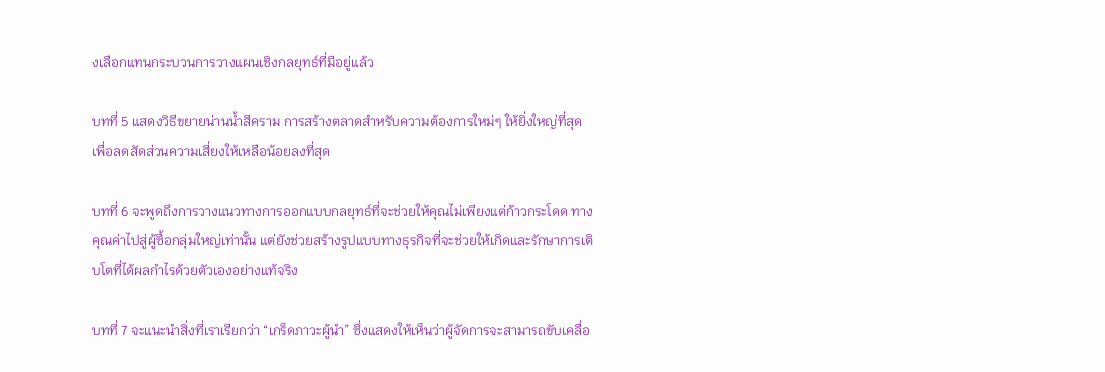งเลือกแทนกระบวนการวางแผนเชิงกลยุทธ์ที่มีอยู่แล้ว

บทที่ 5 แสดงวิธีขยายน่านน้ำสีคราม การสร้างตลาดสำหรับความต้องการใหม่ๆ ให้ยิ่งใหญ่ที่สุด เพื่อลดสัดส่วนความเสี่ยงให้เหลือน้อยลงที่สุด

บทที่ 6 จะพูดถึงการวางแนวทางการออกแบบกลยุทธ์ที่จะช่วยให้คุณไม่เพียงแต่ก้าวกระโดด ทางคุณค่าไปสู่ผู้ซื้อกลุ่มใหญ่เท่านั้น แต่ยังช่วยสร้างรูปแบบทางธุรกิจที่จะช่วยให้เกิดและรักษาการเติบโตที่ได้ผลกำไรด้วยตัวเองอย่างแท้จริง

บทที่ 7 จะแนะนำสิ่งที่เราเรียกว่า “เกร็ดภาวะผู้นำ” ซึ่งแสดงให้เห็นว่าผู้จัดการจะสามารถขับเคลื่อ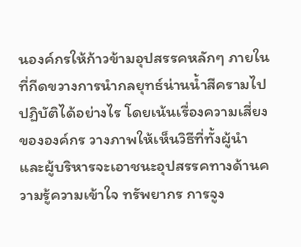นองค์กรให้ก้าวข้ามอุปสรรคหลักๆ ภายใน ที่กีดขวางการนำกลยุทธ์น่านน้ำสีครามไปปฏิบัติได้อย่างไร โดยเน้นเรื่องความเสี่ยงขององค์กร วางภาพให้เห็นวิธีที่ทั้งผู้นำและผู้บริหารจะเอาชนะอุปสรรคทางด้านความรู้ความเข้าใจ ทรัพยากร การจูง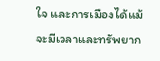ใจ และการเมืองได้แม้จะมีเวลาและทรัพยาก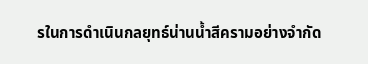รในการดำเนินกลยุทธ์น่านน้ำสีครามอย่างจำกัด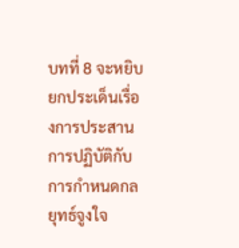บทที่ 8 จะหยิบยกประเด็นเรื่องการประสานการปฏิบัติกับการกำหนดกลยุทธ์จูงใจ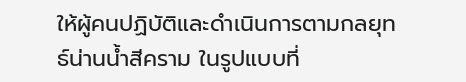ให้ผู้คนปฏิบัติและดำเนินการตามกลยุทธ์น่านน้ำสีคราม ในรูปแบบที่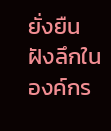ยั่งยืนฝังลึกในองค์กร